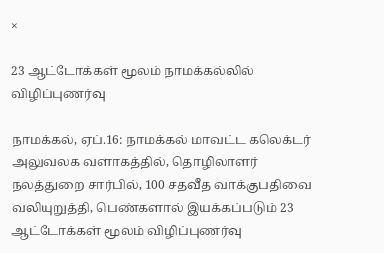×

23 ஆட்டோக்கள் மூலம் நாமக்கல்லில் விழிப்புணர்வு

நாமக்கல், ஏப்.16: நாமக்கல் மாவட்ட கலெக்டர் அலுவலக வளாகத்தில், தொழிலாளர் நலத்துறை சார்பில், 100 சதவீத வாக்குபதிவை வலியுறுத்தி, பெண்களால் இயக்கப்படும் 23 ஆட்டோக்கள் மூலம் விழிப்புணர்வு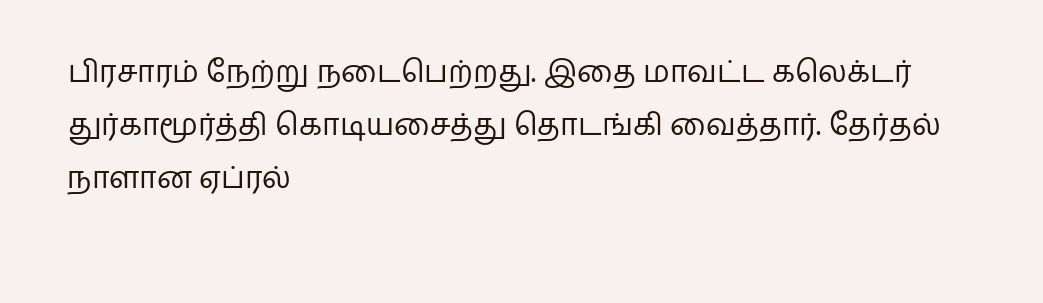பிரசாரம் நேற்று நடைபெற்றது. இதை மாவட்ட கலெக்டர் துர்காமூர்த்தி கொடியசைத்து தொடங்கி வைத்தார். தேர்தல் நாளான ஏப்ரல்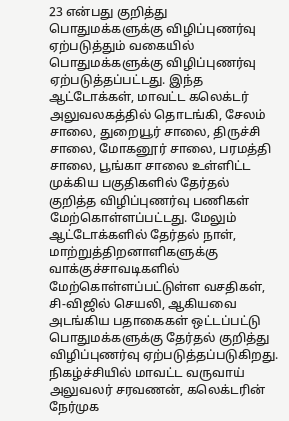23 என்பது குறித்து பொதுமக்களுக்கு விழிப்புணர்வு ஏற்படுத்தும் வகையில் பொதுமக்களுக்கு விழிப்புணர்வு ஏற்படுத்தப்பட்டது. இந்த ஆட்டோக்கள், மாவட்ட கலெக்டர் அலுவலகத்தில் தொடங்கி, சேலம் சாலை, துறையூர் சாலை, திருச்சி சாலை, மோகனூர் சாலை, பரமத்தி சாலை, பூங்கா சாலை உள்ளிட்ட முக்கிய பகுதிகளில் தேர்தல் குறித்த விழிப்புணர்வு பணிகள் மேற்கொள்ளப்பட்டது. மேலும் ஆட்டோக்களில் தேர்தல் நாள், மாற்றுத்திறனாளிகளுக்கு வாக்குச்சாவடிகளில் மேற்கொள்ளப்பட்டுள்ள வசதிகள், சி-விஜில் செயலி, ஆகியவை அடங்கிய பதாகைகள் ஒட்டப்பட்டு பொதுமக்களுக்கு தேர்தல் குறித்து விழிப்புணர்வு ஏற்படுத்தப்படுகிறது. நிகழ்ச்சியில் மாவட்ட வருவாய் அலுவலர் சரவணன், கலெக்டரின் நேர்முக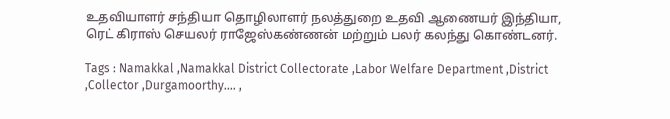உதவியாளர் சந்தியா தொழிலாளர் நலத்துறை உதவி ஆணையர் இந்தியா, ரெட் கிராஸ் செயலர் ராஜேஸ்கண்ணன் மற்றும் பலர் கலந்து கொண்டனர்.

Tags : Namakkal ,Namakkal District Collectorate ,Labor Welfare Department ,District ,Collector ,Durgamoorthy.… ,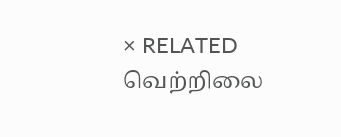× RELATED வெற்றிலை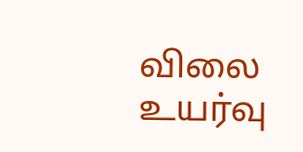விலை உயர்வு